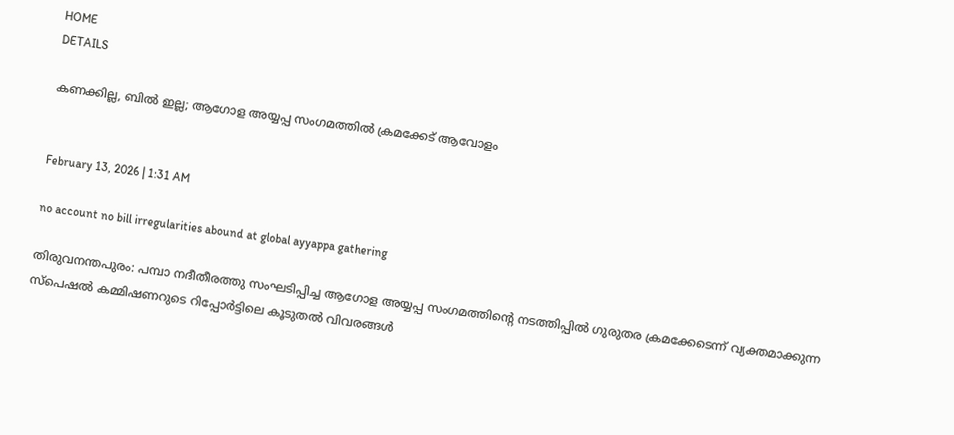HOME
DETAILS

കണക്കില്ല, ബിൽ ഇല്ല; ആഗോള അയ്യപ്പ സംഗമത്തിൽ ക്രമക്കേട് ആവോളം


February 13, 2026 | 1:31 AM

no account no bill irregularities abound at global ayyappa gathering

തിരുവനന്തപുരം: പമ്പാ നദീതീരത്തു സംഘടിപ്പിച്ച ആഗോള അയ്യപ്പ സംഗമത്തിന്റെ നടത്തിപ്പിൽ ഗുരുതര ക്രമക്കേടെന്ന് വ്യക്തമാക്കുന്ന സ്പെഷൽ കമ്മിഷണറുടെ റിപ്പോർട്ടിലെ കൂടുതൽ വിവരങ്ങൾ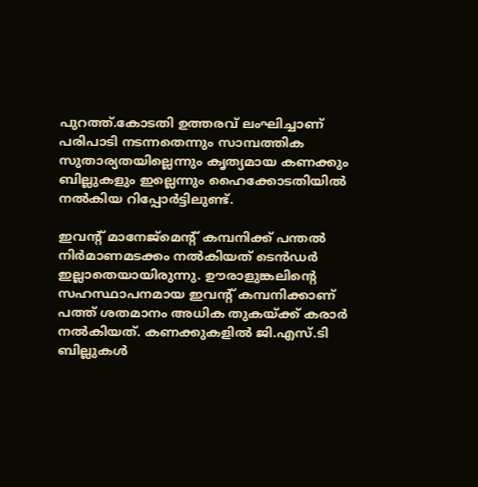പുറത്ത്.കോടതി ഉത്തരവ് ലംഘിച്ചാണ് പരിപാടി നടന്നതെന്നും സാമ്പത്തിക സുതാര്യതയില്ലെന്നും കൃത്യമായ കണക്കും ബില്ലുകളും ഇല്ലെന്നും ഹൈക്കോടതിയിൽ നൽകിയ റിപ്പോർട്ടിലുണ്ട്.

ഇവന്റ് മാനേജ്മെന്റ് കമ്പനിക്ക് പന്തൽ നിർമാണമടക്കം നൽകിയത് ടെൻഡർ ഇല്ലാതെയായിരുന്നു. ഊരാളുങ്കലിന്റെ സഹസ്ഥാപനമായ ഇവന്റ് കമ്പനിക്കാണ് പത്ത് ശതമാനം അധിക തുകയ്ക്ക് കരാർ നൽകിയത്. കണക്കുകളിൽ ജി.എസ്.ടി ബില്ലുകൾ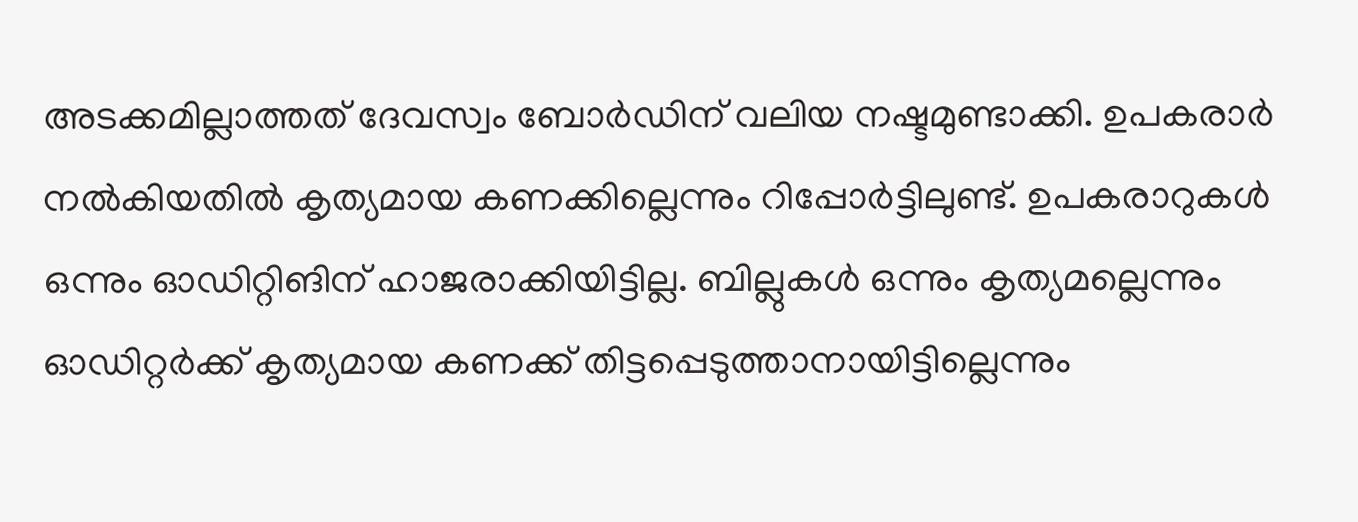അടക്കമില്ലാത്തത് ദേവസ്വം ബോർഡിന് വലിയ നഷ്ടമുണ്ടാക്കി. ഉപകരാർ നൽകിയതിൽ കൃത്യമായ കണക്കില്ലെന്നും റിപ്പോർട്ടിലുണ്ട്. ഉപകരാറുകൾ ഒന്നും ഓഡിറ്റിങിന് ഹാജരാക്കിയിട്ടില്ല. ബില്ലുകൾ ഒന്നും കൃത്യമല്ലെന്നും ഓഡിറ്റർക്ക് കൃത്യമായ കണക്ക് തിട്ടപ്പെടുത്താനായിട്ടില്ലെന്നും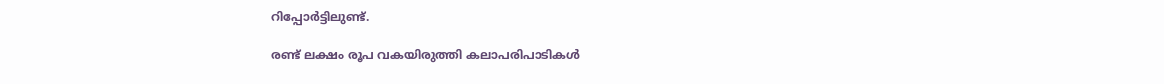റിപ്പോർട്ടിലുണ്ട്.

രണ്ട് ലക്ഷം രൂപ വകയിരുത്തി കലാപരിപാടികൾ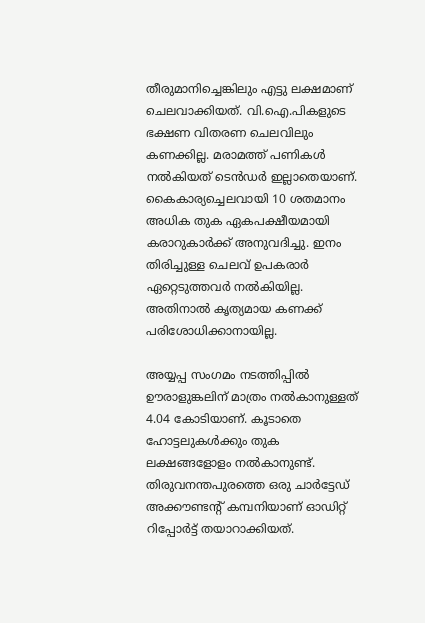തീരുമാനിച്ചെങ്കിലും എട്ടു ലക്ഷമാണ് ചെലവാക്കിയത്. വി.ഐ.പികളുടെ ഭക്ഷണ വിതരണ ചെലവിലും കണക്കില്ല. മരാമത്ത് പണികൾ നൽകിയത് ടെൻഡർ ഇല്ലാതെയാണ്. കൈകാര്യച്ചെലവായി 10 ശതമാനം അധിക തുക ഏകപക്ഷീയമായി കരാറുകാർക്ക് അനുവദിച്ചു. ഇനം തിരിച്ചുള്ള ചെലവ് ഉപകരാർ ഏറ്റെടുത്തവർ നൽകിയില്ല. അതിനാൽ കൃത്യമായ കണക്ക് പരിശോധിക്കാനായില്ല.

അയ്യപ്പ സംഗമം നടത്തിപ്പിൽ ഊരാളുങ്കലിന് മാത്രം നൽകാനുള്ളത് 4.04 കോടിയാണ്. കൂടാതെ ഹോട്ടലുകൾക്കും തുക ലക്ഷങ്ങളോളം നൽകാനുണ്ട്. തിരുവനന്തപുരത്തെ ഒരു ചാർട്ടേഡ് അക്കൗണ്ടന്റ് കമ്പനിയാണ് ഓഡിറ്റ് റിപ്പോർട്ട് തയാറാക്കിയത്.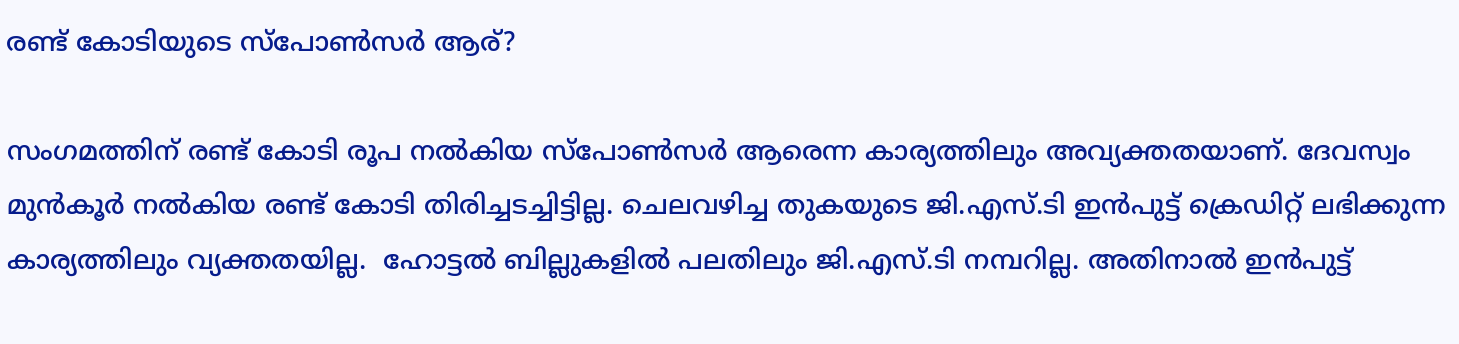രണ്ട് കോടിയുടെ സ്പോൺസർ ആര്?

സംഗമത്തിന് രണ്ട് കോടി രൂപ നൽകിയ സ്പോൺസർ ആരെന്ന കാര്യത്തിലും അവ്യക്തതയാണ്. ദേവസ്വം മുൻകൂർ നൽകിയ രണ്ട് കോടി തിരിച്ചടച്ചിട്ടില്ല. ചെലവഴിച്ച തുകയുടെ ജി.എസ്.ടി ഇൻപുട്ട് ക്രെഡിറ്റ് ലഭിക്കുന്ന കാര്യത്തിലും വ്യക്തതയില്ല.  ഹോട്ടൽ ബില്ലുകളിൽ പലതിലും ജി.എസ്.ടി നമ്പറില്ല. അതിനാൽ ഇൻപുട്ട്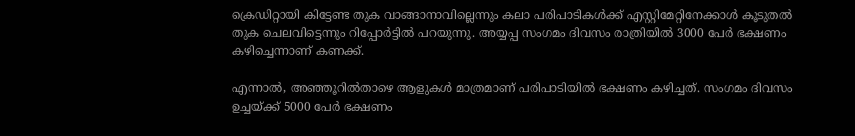ക്രെഡിറ്റായി കിട്ടേണ്ട തുക വാങ്ങാനാവില്ലെന്നും കലാ പരിപാടികൾക്ക് എസ്റ്റിമേറ്റിനേക്കാൾ കൂടുതൽ തുക ചെലവിട്ടെന്നും റിപ്പോർട്ടിൽ പറയുന്നു. അയ്യപ്പ സംഗമം ദിവസം രാത്രിയിൽ 3000 പേർ ഭക്ഷണം കഴിച്ചെന്നാണ് കണക്ക്.

എന്നാൽ, അഞ്ഞൂറിൽതാഴെ ആളുകൾ മാത്രമാണ് പരിപാടിയിൽ ഭക്ഷണം കഴിച്ചത്. സംഗമം ദിവസം ഉച്ചയ്ക്ക് 5000 പേർ ഭക്ഷണം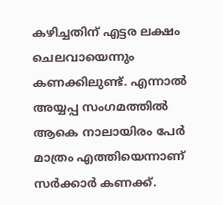കഴിച്ചതിന് എട്ടര ലക്ഷം ചെലവായെന്നും കണക്കിലുണ്ട്. എന്നാൽ അയ്യപ്പ സംഗമത്തിൽ ആകെ നാലായിരം പേർ മാത്രം എത്തിയെന്നാണ് സർക്കാർ കണക്ക്.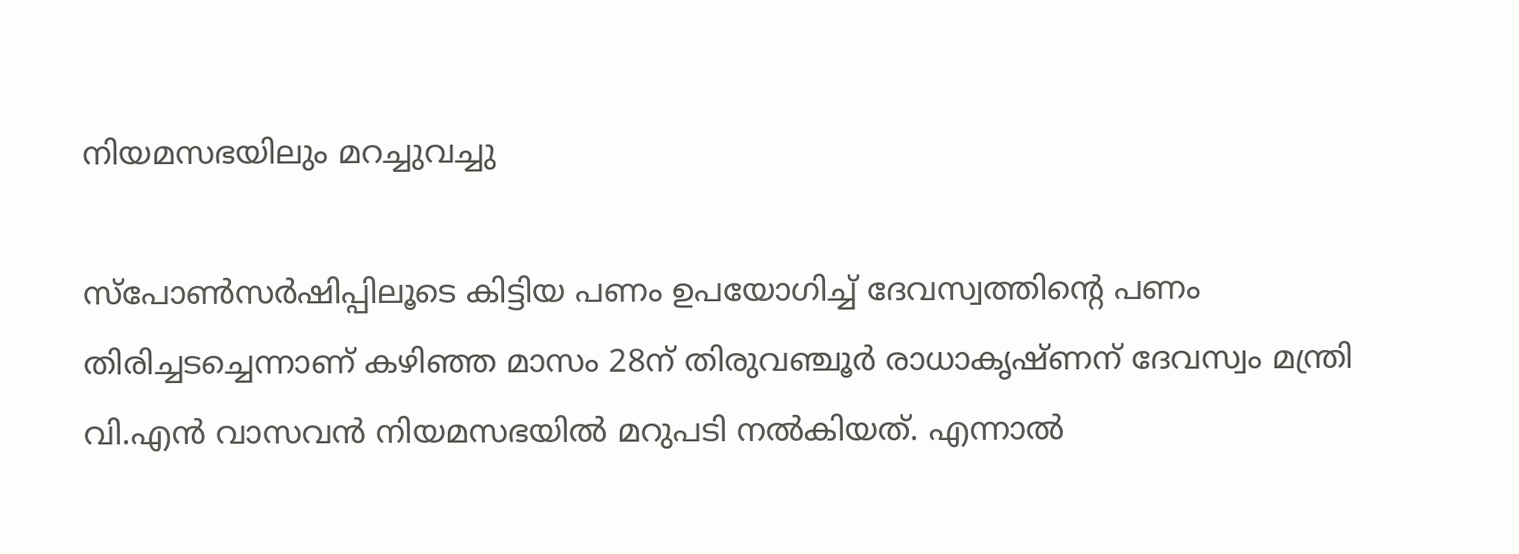നിയമസഭയിലും മറച്ചുവച്ചു

സ്പോൺസർഷിപ്പിലൂടെ കിട്ടിയ പണം ഉപയോഗിച്ച് ദേവസ്വത്തിന്റെ പണം തിരിച്ചടച്ചെന്നാണ് കഴിഞ്ഞ മാസം 28ന് തിരുവഞ്ചൂർ രാധാകൃഷ്ണന് ദേവസ്വം മന്ത്രി വി.എൻ വാസവൻ നിയമസഭയിൽ മറുപടി നൽകിയത്. എന്നാൽ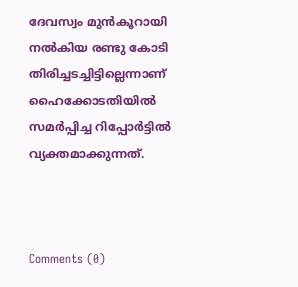ദേവസ്വം മുൻകൂറായി നൽകിയ രണ്ടു കോടി തിരിച്ചടച്ചിട്ടില്ലെന്നാണ് ഹൈക്കോടതിയിൽ സമർപ്പിച്ച റിപ്പോർട്ടിൽ വ്യക്തമാക്കുന്നത്.



Comments (0)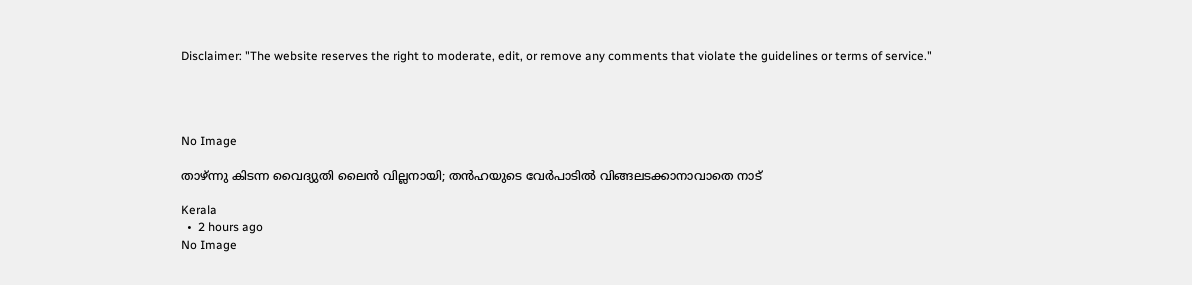Disclaimer: "The website reserves the right to moderate, edit, or remove any comments that violate the guidelines or terms of service."




No Image

താഴ്ന്നു കിടന്ന വൈദ്യുതി ലൈൻ വില്ലനായി; തൻഹയുടെ വേർപാടിൽ വിങ്ങലടക്കാനാവാതെ നാട്

Kerala
  •  2 hours ago
No Image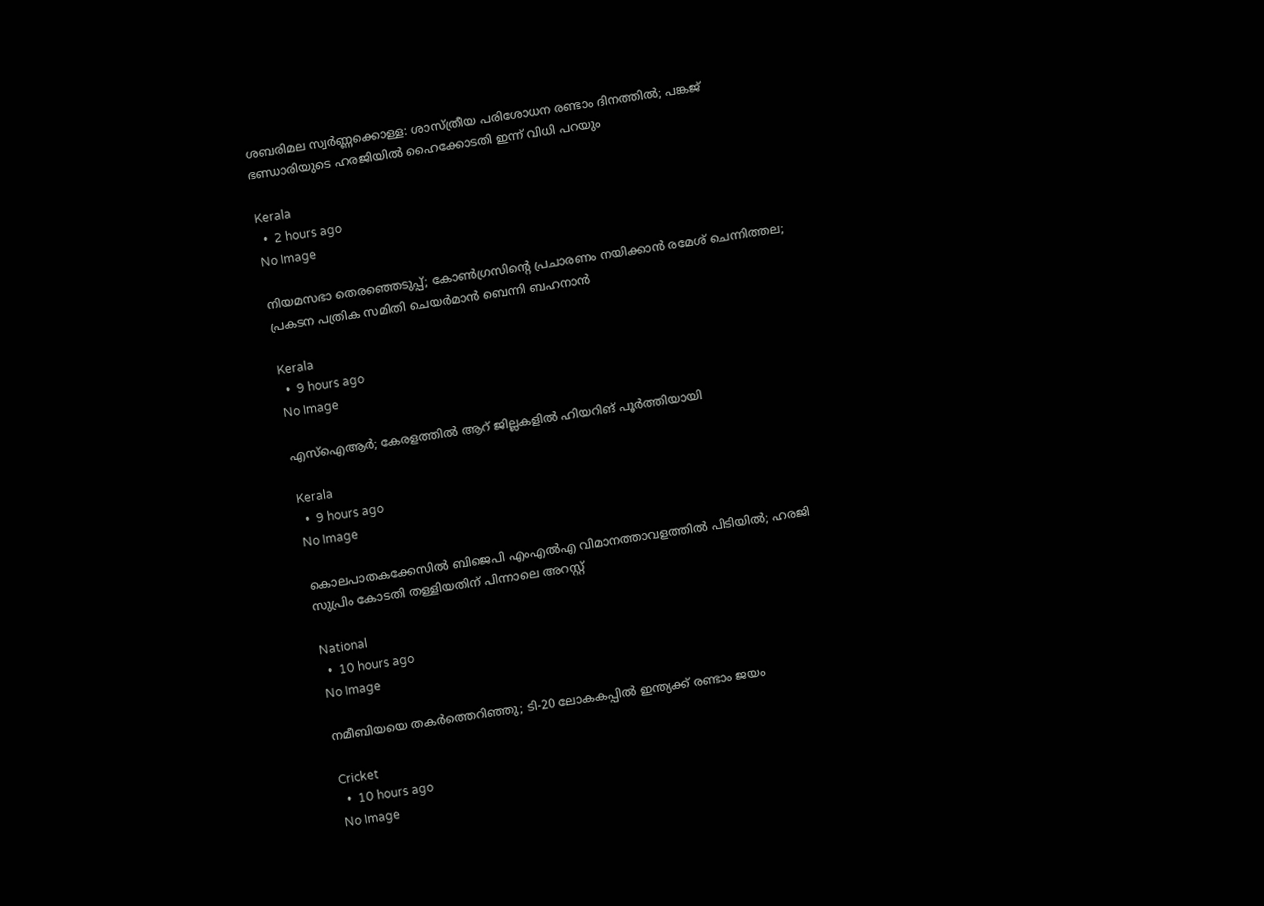ശബരിമല സ്വർണ്ണക്കൊള്ള: ശാസ്ത്രീയ പരിശോധന രണ്ടാം ദിനത്തിൽ; പങ്കജ് ഭണ്ഡാരിയുടെ ഹരജിയിൽ ഹൈക്കോടതി ഇന്ന് വിധി പറയും

Kerala
  •  2 hours ago
No Image

നിയമസഭാ തെരഞ്ഞെടുപ്പ്; കോൺഗ്രസിന്റെ പ്രചാരണം നയിക്കാൻ രമേശ് ചെന്നിത്തല; പ്രകടന പത്രിക സമിതി ചെയർമാൻ ബെന്നി ബഹനാൻ

Kerala
  •  9 hours ago
No Image

എസ്ഐആർ; കേരളത്തിൽ ആറ് ജില്ലകളിൽ ഹിയറിങ് പൂർത്തിയായി

Kerala
  •  9 hours ago
No Image

കൊലപാതകക്കേസിൽ ബിജെപി എംഎൽഎ വിമാനത്താവളത്തിൽ പിടിയിൽ; ഹരജി സുപ്രിം കോടതി തള്ളിയതിന് പിന്നാലെ അറസ്റ്റ്

National
  •  10 hours ago
No Image

നമീബിയയെ തകർത്തെറിഞ്ഞു; ടി-20 ലോകകപ്പിൽ ഇന്ത്യക്ക് രണ്ടാം ജയം

Cricket
  •  10 hours ago
No Image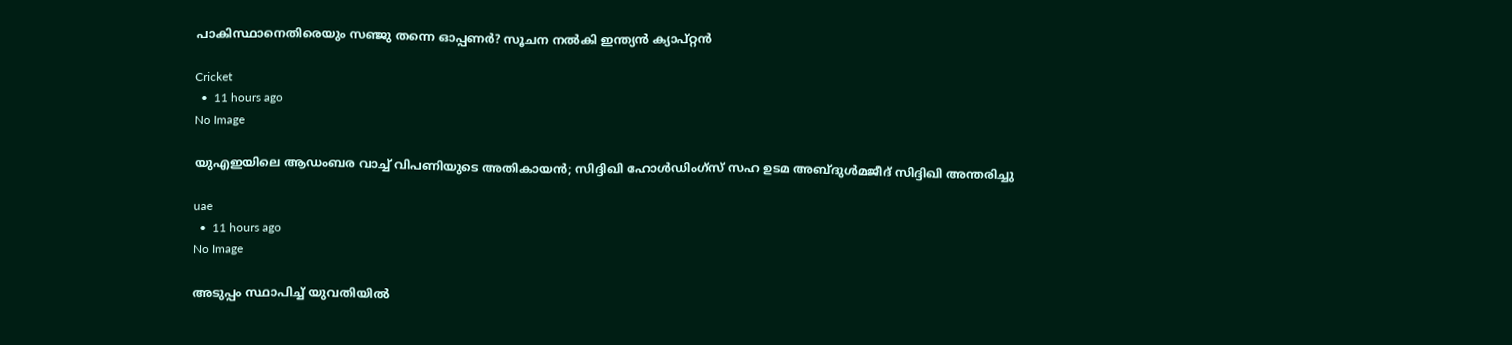പാകിസ്ഥാനെതിരെയും സഞ്ജു തന്നെ ഓപ്പണർ? സൂചന നൽകി ഇന്ത്യൻ ക്യാപ്റ്റൻ

Cricket
  •  11 hours ago
No Image

യുഎഇയിലെ ആഡംബര വാച്ച് വിപണിയുടെ അതികായൻ; സിദ്ദിഖി ഹോൾഡിംഗ്സ് സഹ ഉടമ അബ്ദുൾമജീദ് സിദ്ദിഖി അന്തരിച്ചു

uae
  •  11 hours ago
No Image

അടുപ്പം സ്ഥാപിച്ച് യുവതിയില്‍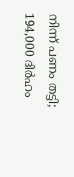നിന്ന് പണം തട്ടി; 194,000 ദിര്‍ഹം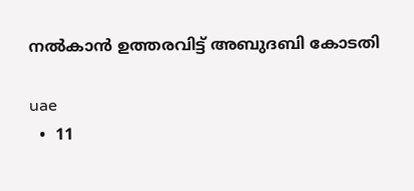നല്‍കാന്‍ ഉത്തരവിട്ട് അബുദബി കോടതി

uae
  •  11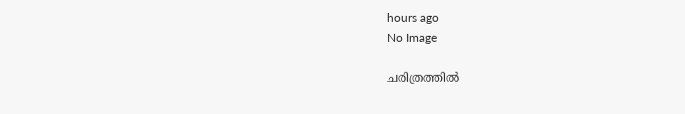hours ago
No Image

ചരിത്രത്തിൽ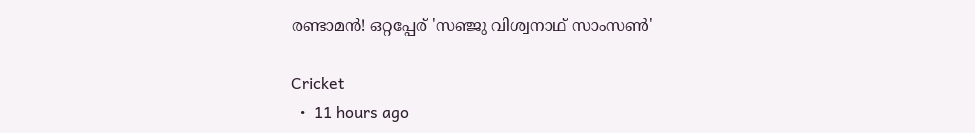രണ്ടാമൻ! ഒറ്റപ്പേര് 'സഞ്ജു വിശ്വനാഥ് സാംസൺ'

Cricket
  •  11 hours ago